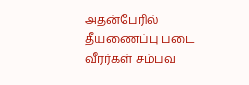அதன்பேரில் தீயணைப்பு படை வீரர்கள் சம்பவ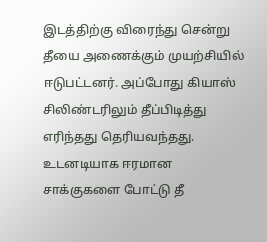இடத்திற்கு விரைந்து சென்று தீயை அணைக்கும் முயற்சியில் ஈடுபட்டனர். அப்போது கியாஸ் சிலிண்டரிலும் தீப்பிடித்து எரிந்தது தெரியவந்தது. உடனடியாக ஈரமான சாக்குகளை போட்டு தீ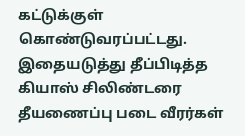கட்டுக்குள் கொண்டுவரப்பட்டது. இதையடுத்து தீப்பிடித்த கியாஸ் சிலிண்டரை தீயணைப்பு படை வீரர்கள்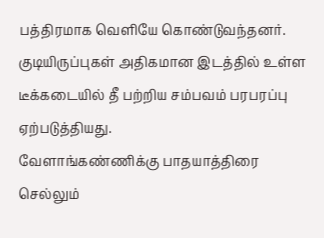பத்திரமாக வெளியே கொண்டுவந்தனர். குடியிருப்புகள் அதிகமான இடத்தில் உள்ள டீக்கடையில் தீ பற்றிய சம்பவம் பரபரப்பு ஏற்படுத்தியது.
வேளாங்கண்ணிக்கு பாதயாத்திரை செல்லும்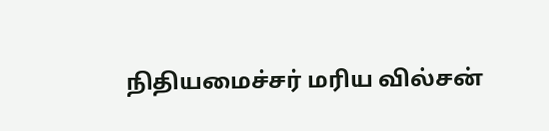நிதியமைச்சர் மரிய வில்சன்